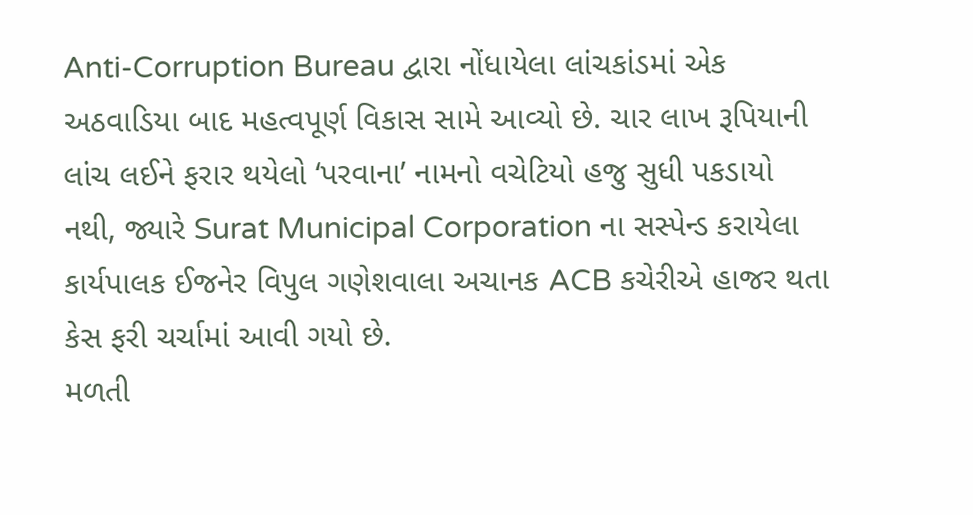Anti-Corruption Bureau દ્વારા નોંધાયેલા લાંચકાંડમાં એક અઠવાડિયા બાદ મહત્વપૂર્ણ વિકાસ સામે આવ્યો છે. ચાર લાખ રૂપિયાની લાંચ લઈને ફરાર થયેલો ‘પરવાના’ નામનો વચેટિયો હજુ સુધી પકડાયો નથી, જ્યારે Surat Municipal Corporation ના સસ્પેન્ડ કરાયેલા કાર્યપાલક ઈજનેર વિપુલ ગણેશવાલા અચાનક ACB કચેરીએ હાજર થતા કેસ ફરી ચર્ચામાં આવી ગયો છે.
મળતી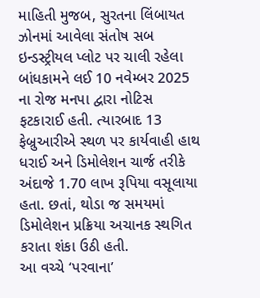માહિતી મુજબ, સુરતના લિંબાયત ઝોનમાં આવેલા સંતોષ સબ ઇન્ડસ્ટ્રીયલ પ્લોટ પર ચાલી રહેલા બાંધકામને લઈ 10 નવેમ્બર 2025 ના રોજ મનપા દ્વારા નોટિસ ફટકારાઈ હતી. ત્યારબાદ 13 ફેબ્રુઆરીએ સ્થળ પર કાર્યવાહી હાથ ધરાઈ અને ડિમોલેશન ચાર્જ તરીકે અંદાજે 1.70 લાખ રૂપિયા વસૂલાયા હતા. છતાં, થોડા જ સમયમાં ડિમોલેશન પ્રક્રિયા અચાનક સ્થગિત કરાતા શંકા ઉઠી હતી.
આ વચ્ચે ‘પરવાના’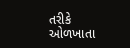તરીકે ઓળખાતા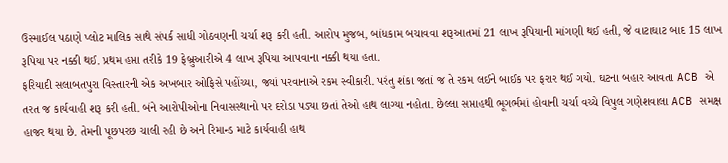ઉસ્માઈલ પઠાણે પ્લોટ માલિક સાથે સંપર્ક સાધી ગોઠવણની ચર્ચા શરૂ કરી હતી. આરોપ મુજબ, બાંધકામ બચાવવા શરૂઆતમાં 21 લાખ રૂપિયાની માંગણી થઈ હતી, જે વાટાઘાટ બાદ 15 લાખ રૂપિયા પર નક્કી થઈ. પ્રથમ હપ્તા તરીકે 19 ફેબ્રુઆરીએ 4 લાખ રૂપિયા આપવાના નક્કી થયા હતા.
ફરિયાદી સલાબતપુરા વિસ્તારની એક અખબાર ઓફિસે પહોંચ્યા, જ્યાં પરવાનાએ રકમ સ્વીકારી. પરંતુ શંકા જતાં જ તે રકમ લઈને બાઈક પર ફરાર થઈ ગયો. ઘટના બહાર આવતા ACB એ તરત જ કાર્યવાહી શરૂ કરી હતી. બંને આરોપીઓના નિવાસસ્થાનો પર દરોડા પડ્યા છતાં તેઓ હાથ લાગ્યા નહોતા. છેલ્લા સપ્તાહથી ભૂગર્ભમાં હોવાની ચર્ચા વચ્ચે વિપુલ ગણેશવાલા ACB સમક્ષ હાજર થયા છે. તેમની પૂછપરછ ચાલી રહી છે અને રિમાન્ડ માટે કાર્યવાહી હાથ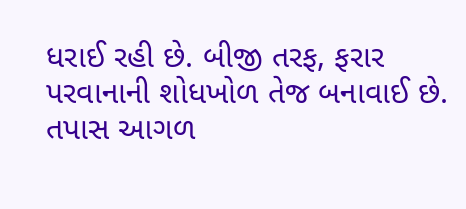ધરાઈ રહી છે. બીજી તરફ, ફરાર પરવાનાની શોધખોળ તેજ બનાવાઈ છે. તપાસ આગળ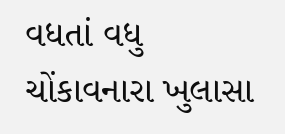વધતાં વધુ ચોંકાવનારા ખુલાસા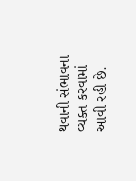થવાની સંભાવના વ્યક્ત કરવામાં આવી રહી છે.